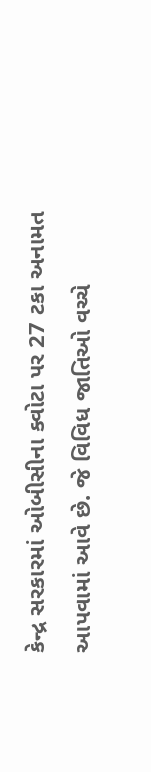કેન્દ્ર સરકારમાં ઓબીસીના ક્વોટા પર 27 ટકા અનામત આપવામાં આવે છે. જે વિવિધ જાતિઓ વચ્ચે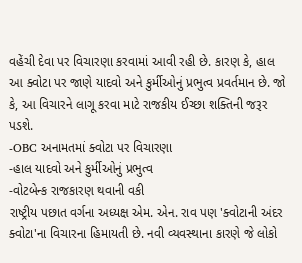વહેંચી દેવા પર વિચારણા કરવામાં આવી રહી છે. કારણ કે, હાલ આ ક્વોટા પર જાણે યાદવો અને કુર્મીઓનું પ્રભુત્વ પ્રવર્તમાન છે. જો કે, આ વિચારને લાગૂ કરવા માટે રાજકીય ઈચ્છા શક્તિની જરૂર પડશે.
-OBC અનામતમાં ક્વોટા પર વિચારણા
-હાલ યાદવો અને કુર્મીઓનું પ્રભુત્વ
-વોટબેન્ક રાજકારણ થવાની વકી
રાષ્ટ્રીય પછાત વર્ગના અધ્યક્ષ એમ. એન. રાવ પણ 'ક્વોટાની અંદર ક્વોટા'ના વિચારના હિમાયતી છે. નવી વ્યવસ્થાના કારણે જે લોકો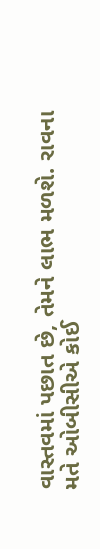વાસ્તવમાં પછાત છે, તેમને લાભ મળશે. રાવના મતે ઓબીસીએ કોઈ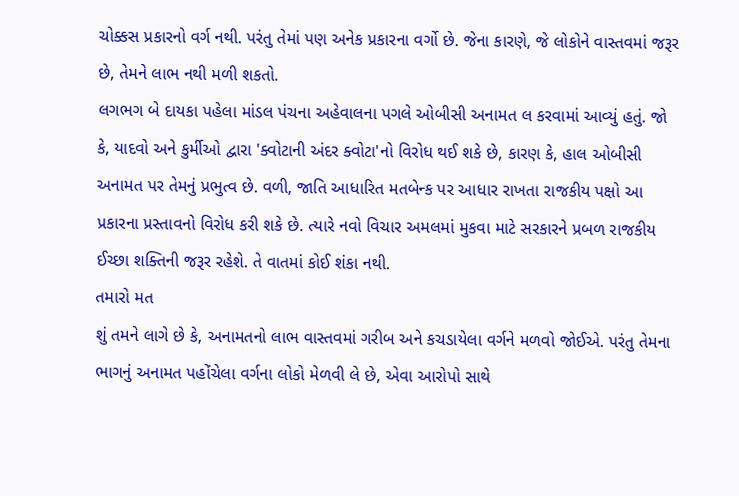ચોક્કસ પ્રકારનો વર્ગ નથી. પરંતુ તેમાં પણ અનેક પ્રકારના વર્ગો છે. જેના કારણે, જે લોકોને વાસ્તવમાં જરૂર છે, તેમને લાભ નથી મળી શકતો.
લગભગ બે દાયકા પહેલા માંડલ પંચના અહેવાલના પગલે ઓબીસી અનામત લ કરવામાં આવ્યું હતું. જો કે, યાદવો અને કુર્મીઓ દ્વારા 'ક્વોટાની અંદર ક્વોટા'નો વિરોધ થઈ શકે છે, કારણ કે, હાલ ઓબીસી અનામત પર તેમનું પ્રભુત્વ છે. વળી, જાતિ આધારિત મતબેન્ક પર આધાર રાખતા રાજકીય પક્ષો આ પ્રકારના પ્રસ્તાવનો વિરોધ કરી શકે છે. ત્યારે નવો વિચાર અમલમાં મુકવા માટે સરકારને પ્રબળ રાજકીય ઈચ્છા શક્તિની જરૂર રહેશે. તે વાતમાં કોઈ શંકા નથી.
તમારો મત
શું તમને લાગે છે કે, અનામતનો લાભ વાસ્તવમાં ગરીબ અને કચડાયેલા વર્ગને મળવો જોઈએ. પરંતુ તેમના ભાગનું અનામત પહોંચેલા વર્ગના લોકો મેળવી લે છે, એવા આરોપો સાથે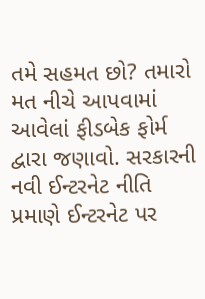તમે સહમત છો? તમારો મત નીચે આપવામાં આવેલાં ફીડબેક ફોર્મ દ્વારા જણાવો. સરકારની નવી ઈન્ટરનેટ નીતિ પ્રમાણે ઈન્ટરનેટ પર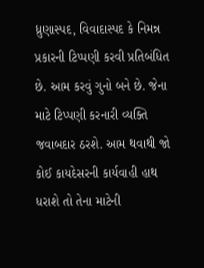ધ્રુણાસ્પદ, વિવાદાસ્પદ કે નિમન્ન પ્રકારની ટિપ્પણી કરવી પ્રતિબંધિત છે. આમ કરવું ગુનો બને છે. જેના માટે ટિપ્પણી કરનારી વ્યક્તિ જવાબદાર ઠરશે. આમ થવાથી જો કોઈ કાયદેસરની કાર્યવાહી હાથ ધરાશે તો તેના માટેની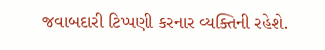જવાબદારી ટિપ્પણી કરનાર વ્યક્તિની રહેશે.